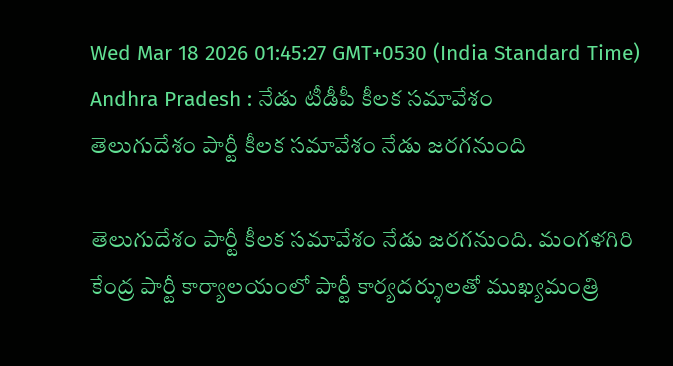Wed Mar 18 2026 01:45:27 GMT+0530 (India Standard Time)
Andhra Pradesh : నేడు టీడీపీ కీలక సమావేశం
తెలుగుదేశం పార్టీ కీలక సమావేశం నేడు జరగనుంది

తెలుగుదేశం పార్టీ కీలక సమావేశం నేడు జరగనుంది. మంగళగిరి కేంద్ర పార్టీ కార్యాలయంలో పార్టీ కార్యదర్శులతో ముఖ్యమంత్రి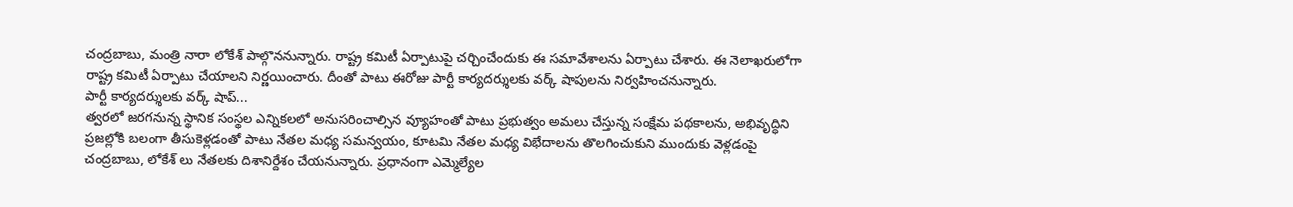చంద్రబాబు, మంత్రి నారా లోకేశ్ పాల్గొననున్నారు. రాష్ట్ర కమిటీ ఏర్పాటుపై చర్చించేందుకు ఈ సమావేశాలను ఏర్పాటు చేశారు. ఈ నెలాఖరులోగా రాష్ట్ర కమిటీ ఏర్పాటు చేయాలని నిర్ణయించారు. దీంతో పాటు ఈరోజు పార్టీ కార్యదర్శులకు వర్క్ షాపులను నిర్వహించనున్నారు.
పార్టీ కార్యదర్శులకు వర్క్ షాప్...
త్వరలో జరగనున్న స్థానిక సంస్థల ఎన్నికలలో అనుసరించాల్సిన వ్యూహంతో పాటు ప్రభుత్వం అమలు చేస్తున్న సంక్షేమ పథకాలను, అభివృద్ధిని ప్రజల్లోకి బలంగా తీసుకెళ్లడంతో పాటు నేతల మధ్య సమన్వయం, కూటమి నేతల మధ్య విభేదాలను తొలగించుకుని ముందుకు వెళ్లడంపై చంద్రబాబు, లోకేశ్ లు నేతలకు దిశానిర్దేశం చేయనున్నారు. ప్రధానంగా ఎమ్మెల్యేల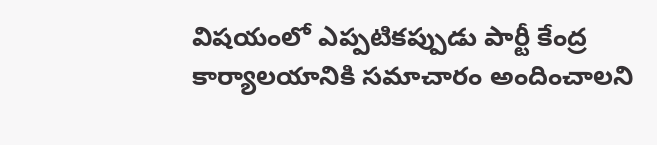విషయంలో ఎప్పటికప్పుడు పార్టీ కేంద్ర కార్యాలయానికి సమాచారం అందించాలని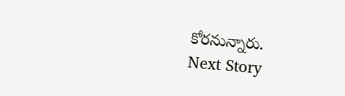కోరనున్నారు.
Next Story